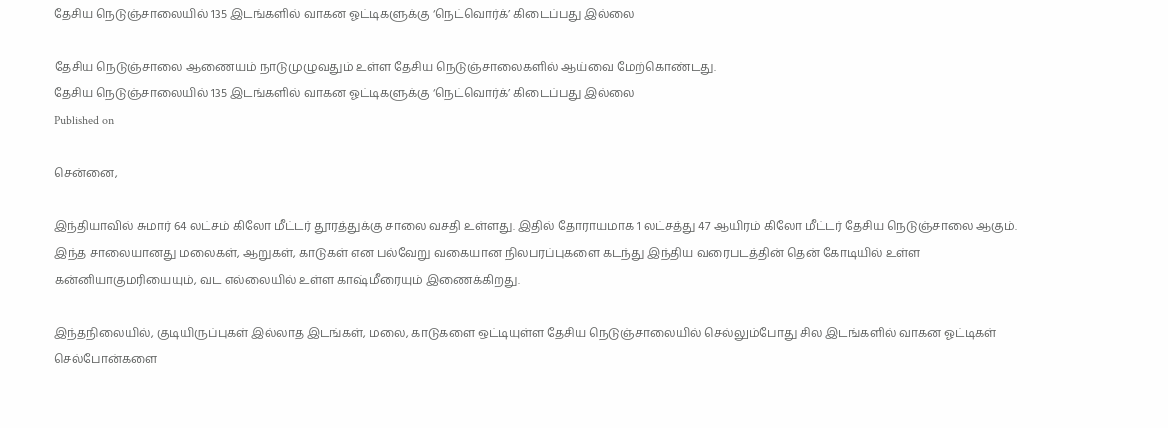தேசிய நெடுஞ்சாலையில் 135 இடங்களில் வாகன ஓட்டிகளுக்கு ‘நெட்வொர்க்’ கிடைப்பது இல்லை

தேசிய நெடுஞ்சாலை ஆணையம் நாடுமுழுவதும் உள்ள தேசிய நெடுஞ்சாலைகளில் ஆய்வை மேற்கொண்டது.
தேசிய நெடுஞ்சாலையில் 135 இடங்களில் வாகன ஓட்டிகளுக்கு ‘நெட்வொர்க்’ கிடைப்பது இல்லை
Published on

சென்னை,

இந்தியாவில் சுமார் 64 லட்சம் கிலோ மீட்டர் தூரத்துக்கு சாலை வசதி உள்ளது. இதில் தோராயமாக 1 லட்சத்து 47 ஆயிரம் கிலோ மீட்டர் தேசிய நெடுஞ்சாலை ஆகும். இந்த சாலையானது மலைகள், ஆறுகள், காடுகள் என பல்வேறு வகையான நிலபரப்புகளை கடந்து இந்திய வரைபடத்தின் தென் கோடியில் உள்ள கன்னியாகுமரியையும், வட எல்லையில் உள்ள காஷ்மீரையும் இணைக்கிறது.

இந்தநிலையில், குடியிருப்புகள் இல்லாத இடங்கள், மலை, காடுகளை ஒட்டியுள்ள தேசிய நெடுஞ்சாலையில் செல்லும்போது சில இடங்களில் வாகன ஓட்டிகள் செல்போன்களை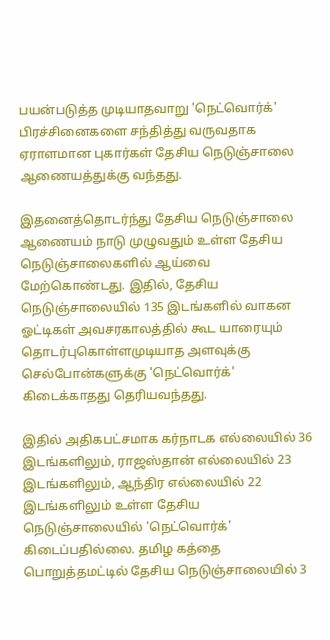பயன்படுத்த முடியாதவாறு 'நெட்வொர்க்' பிரச்சினைகளை சந்தித்து வருவதாக ஏராளமான புகார்கள் தேசிய நெடுஞ்சாலை ஆணையத்துக்கு வந்தது.

இதனைத்தொடர்ந்து தேசிய நெடுஞ்சாலை ஆணையம் நாடு முழுவதும் உள்ள தேசிய நெடுஞ்சாலைகளில் ஆய்வை மேற்கொண்டது. இதில், தேசிய நெடுஞ்சாலையில் 135 இடங்களில் வாகன ஓட்டிகள் அவசரகாலத்தில் கூட யாரையும் தொடர்புகொள்ளமுடியாத அளவுக்கு செல்போன்களுக்கு 'நெட்வொர்க்' கிடைக்காதது தெரியவந்தது.

இதில் அதிகபட்சமாக கர்நாடக எல்லையில் 36 இடங்களிலும், ராஜஸ்தான் எல்லையில் 23 இடங்களிலும், ஆந்திர எல்லையில் 22 இடங்களிலும் உள்ள தேசிய நெடுஞ்சாலையில் 'நெட்வொர்க்' கிடைப்பதில்லை. தமிழ கத்தை பொறுத்தமட்டில் தேசிய நெடுஞ்சாலையில் 3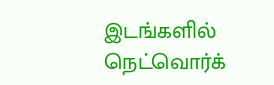இடங்களில் நெட்வொர்க்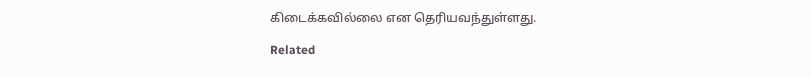கிடைக்கவில்லை என தெரியவந்துள்ளது.

Related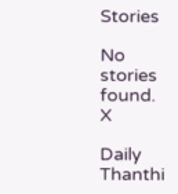Stories

No stories found.
X

Daily Thanthi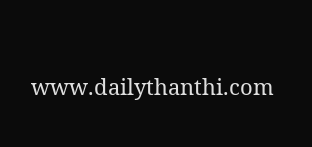www.dailythanthi.com